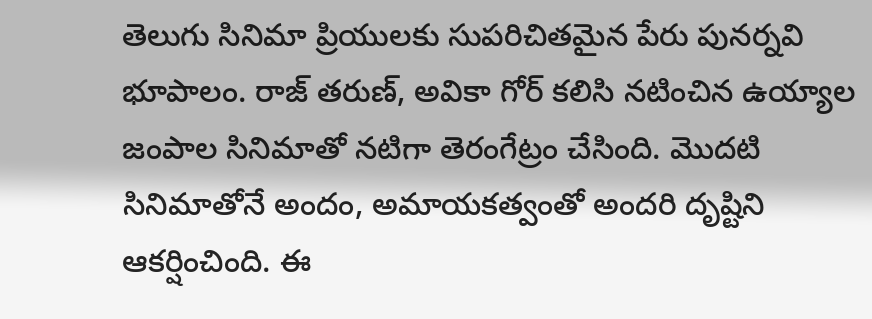తెలుగు సినిమా ప్రియులకు సుపరిచితమైన పేరు పునర్నవి భూపాలం. రాజ్ తరుణ్, అవికా గోర్ కలిసి నటించిన ఉయ్యాల జంపాల సినిమాతో నటిగా తెరంగేట్రం చేసింది. మొదటి సినిమాతోనే అందం, అమాయకత్వంతో అందరి దృష్టిని ఆకర్షించింది. ఈ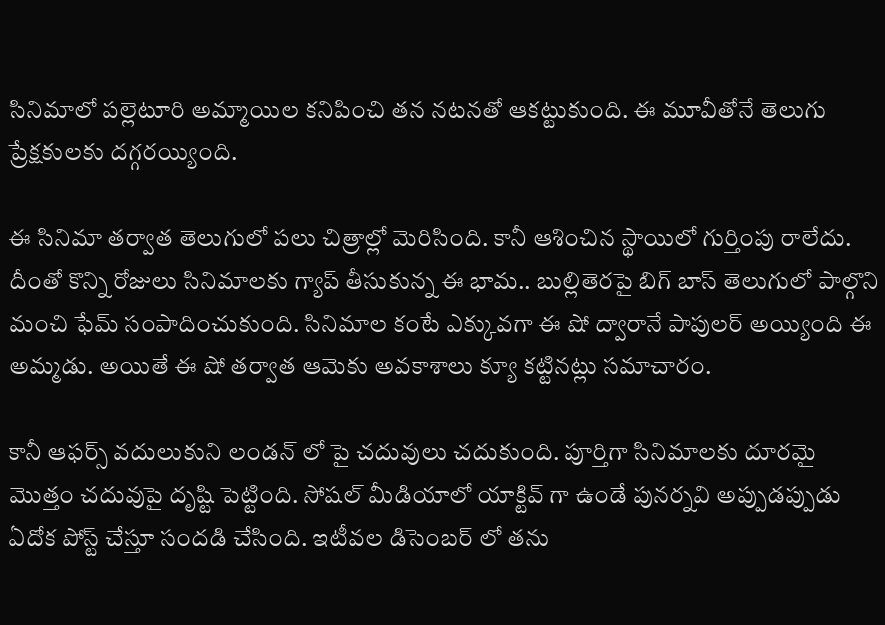సినిమాలో పల్లెటూరి అమ్మాయిల కనిపించి తన నటనతో ఆకట్టుకుంది. ఈ మూవీతోనే తెలుగు ప్రేక్షకులకు దగ్గరయ్యింది.

ఈ సినిమా తర్వాత తెలుగులో పలు చిత్రాల్లో మెరిసింది. కానీ ఆశించిన స్థాయిలో గుర్తింపు రాలేదు. దీంతో కొన్ని రోజులు సినిమాలకు గ్యాప్ తీసుకున్న ఈ భామ.. బుల్లితెరపై బిగ్ బాస్ తెలుగులో పాల్గొని మంచి ఫేమ్ సంపాదించుకుంది. సినిమాల కంటే ఎక్కువగా ఈ షో ద్వారానే పాపులర్ అయ్యింది ఈ అమ్మడు. అయితే ఈ షో తర్వాత ఆమెకు అవకాశాలు క్యూ కట్టినట్లు సమాచారం.

కానీ ఆఫర్స్ వదులుకుని లండన్ లో పై చదువులు చదుకుంది. పూర్తిగా సినిమాలకు దూరమై మొత్తం చదువుపై దృష్టి పెట్టింది. సోషల్ మీడియాలో యాక్టివ్ గా ఉండే పునర్నవి అప్పుడప్పుడు ఏదోక పోస్ట్ చేస్తూ సందడి చేసింది. ఇటీవల డిసెంబర్ లో తను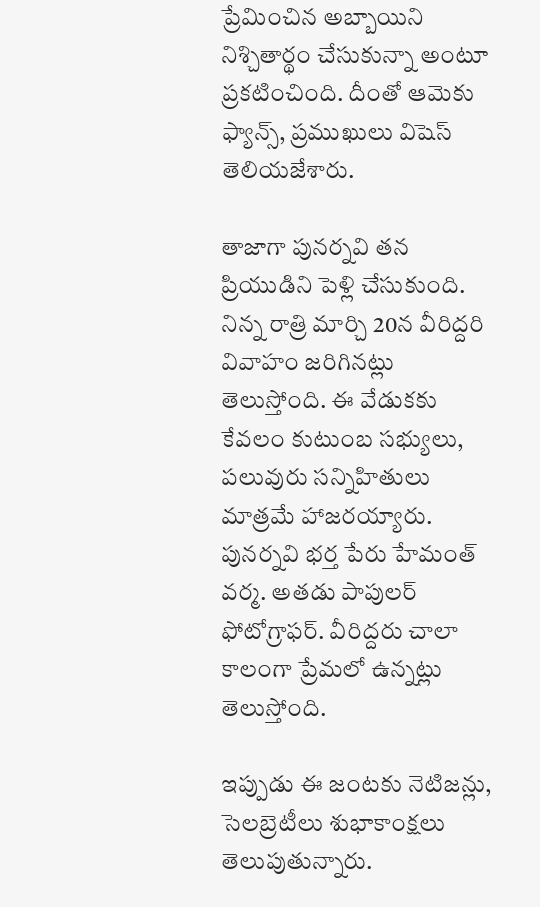ప్రేమించిన అబ్బాయిని నిశ్చితార్థం చేసుకున్నా అంటూ ప్రకటించింది. దీంతో ఆమెకు ఫ్యాన్స్, ప్రముఖులు విషెస్ తెలియజేశారు.

తాజాగా పునర్నవి తన ప్రియుడిని పెళ్లి చేసుకుంది. నిన్న రాత్రి మార్చి 20న వీరిద్దరి వివాహం జరిగినట్లు తెలుస్తోంది. ఈ వేడుకకు కేవలం కుటుంబ సభ్యులు, పలువురు సన్నిహితులు మాత్రమే హాజరయ్యారు. పునర్నవి భర్త పేరు హేమంత్ వర్మ. అతడు పాపులర్ ఫోటోగ్రాఫర్. వీరిద్దరు చాలా కాలంగా ప్రేమలో ఉన్నట్లు తెలుస్తోంది.

ఇప్పుడు ఈ జంటకు నెటిజన్లు, సెలబ్రెటీలు శుభాకాంక్షలు తెలుపుతున్నారు.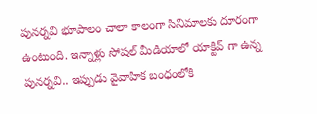పునర్నవి భూపాలం చాలా కాలంగా సినిమాలకు దూరంగా ఉంటుంది. ఇన్నాళ్లు సోషల్ మీడియాలో యాక్టివ్ గా ఉన్న పునర్నవి.. ఇప్పుడు వైవాహిక బంధంలోకి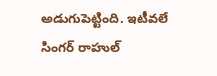అడుగుపెట్టింది. ఇటీవలే సింగర్ రాహుల్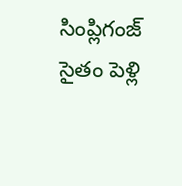సింప్లిగంజ్ సైతం పెళ్లి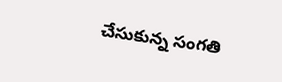చేసుకున్న సంగతి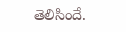తెలిసిందే.